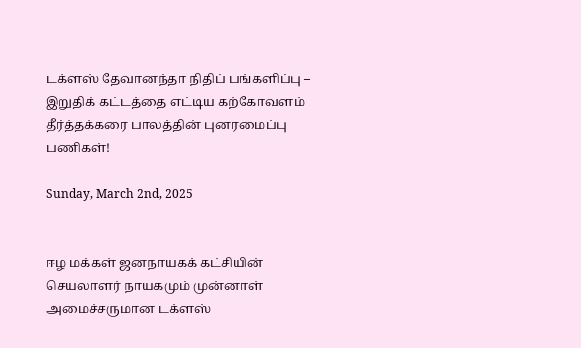டக்ளஸ் தேவானந்தா நிதிப் பங்களிப்பு – இறுதிக் கட்டத்தை எட்டிய கற்கோவளம் தீர்த்தக்கரை பாலத்தின் புனரமைப்பு பணிகள்!

Sunday, March 2nd, 2025


ஈழ மக்கள் ஜனநாயகக் கட்சியின் செயலாளர் நாயகமும் முன்னாள் அமைச்சருமான டக்ளஸ்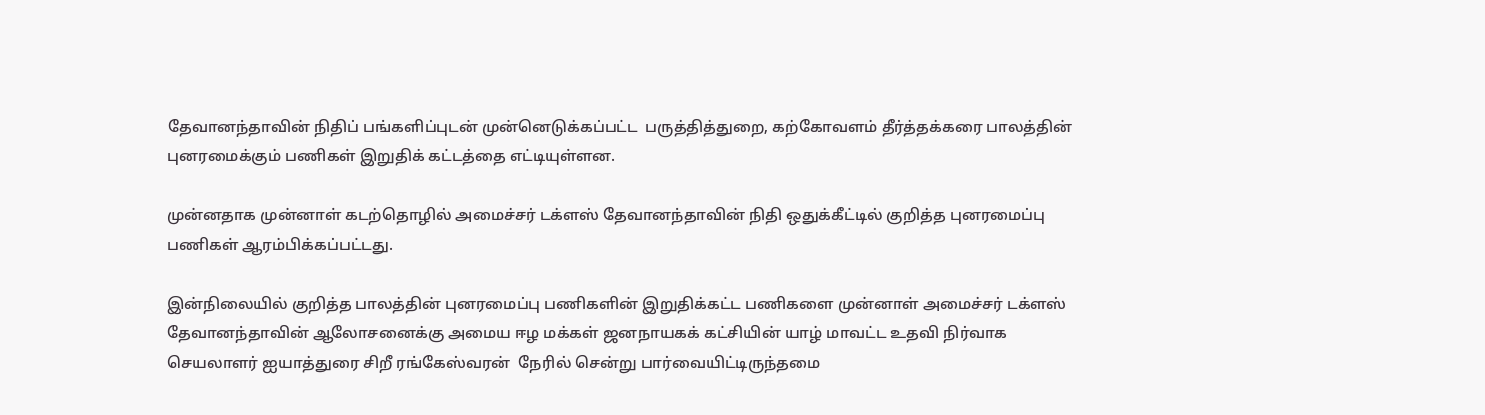தேவானந்தாவின் நிதிப் பங்களிப்புடன் முன்னெடுக்கப்பட்ட  பருத்தித்துறை, கற்கோவளம் தீர்த்தக்கரை பாலத்தின் புனரமைக்கும் பணிகள் இறுதிக் கட்டத்தை எட்டியுள்ளன.

முன்னதாக முன்னாள் கடற்தொழில் அமைச்சர் டக்ளஸ் தேவானந்தாவின் நிதி ஒதுக்கீட்டில் குறித்த புனரமைப்பு பணிகள் ஆரம்பிக்கப்பட்டது.

இன்நிலையில் குறித்த பாலத்தின் புனரமைப்பு பணிகளின் இறுதிக்கட்ட பணிகளை முன்னாள் அமைச்சர் டக்ளஸ் தேவானந்தாவின் ஆலோசனைக்கு அமைய ஈழ மக்கள் ஜனநாயகக் கட்சியின் யாழ் மாவட்ட உதவி நிர்வாக செயலாளர் ஐயாத்துரை சிறீ ரங்கேஸ்வரன்  நேரில் சென்று பார்வையிட்டிருந்தமை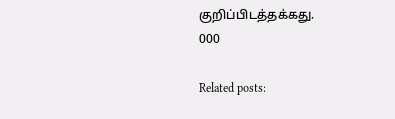குறிப்பிடத்தக்கது.
000

Related posts: